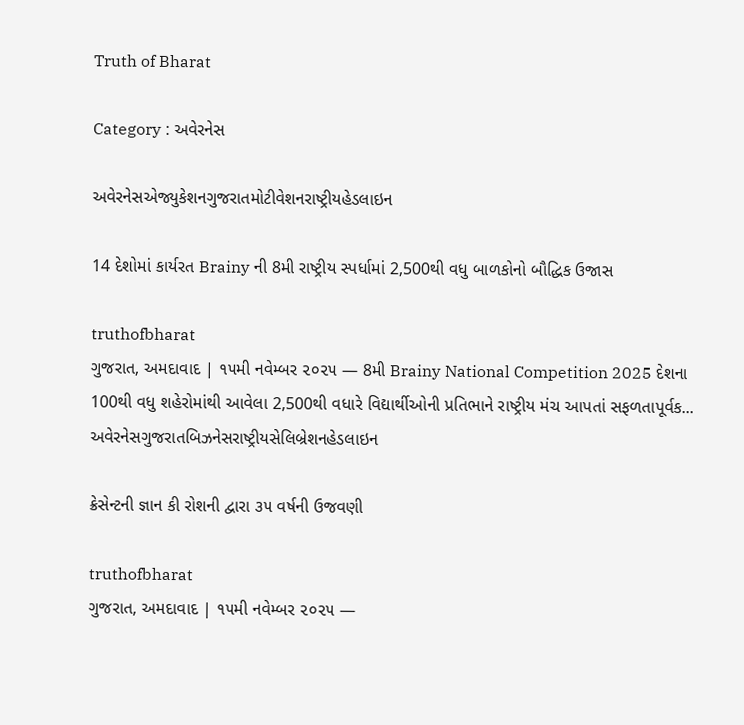Truth of Bharat

Category : અવેરનેસ

અવેરનેસએજ્યુકેશનગુજરાતમોટીવેશનરાષ્ટ્રીયહેડલાઇન

14 દેશોમાં કાર્યરત Brainy ની 8મી રાષ્ટ્રીય સ્પર્ધામાં 2,500થી વધુ બાળકોનો બૌદ્ધિક ઉજાસ

truthofbharat
ગુજરાત, અમદાવાદ | ૧૫મી નવેમ્બર ૨૦૨૫ — 8મી Brainy National Competition 2025 દેશના 100થી વધુ શહેરોમાંથી આવેલા 2,500થી વધારે વિદ્યાર્થીઓની પ્રતિભાને રાષ્ટ્રીય મંચ આપતાં સફળતાપૂર્વક...
અવેરનેસગુજરાતબિઝનેસરાષ્ટ્રીયસેલિબ્રેશનહેડલાઇન

ક્રેસેન્ટની જ્ઞાન કી રોશની દ્વારા ૩૫ વર્ષની ઉજવણી

truthofbharat
ગુજરાત, અમદાવાદ | ૧૫મી નવેમ્બર ૨૦૨૫ —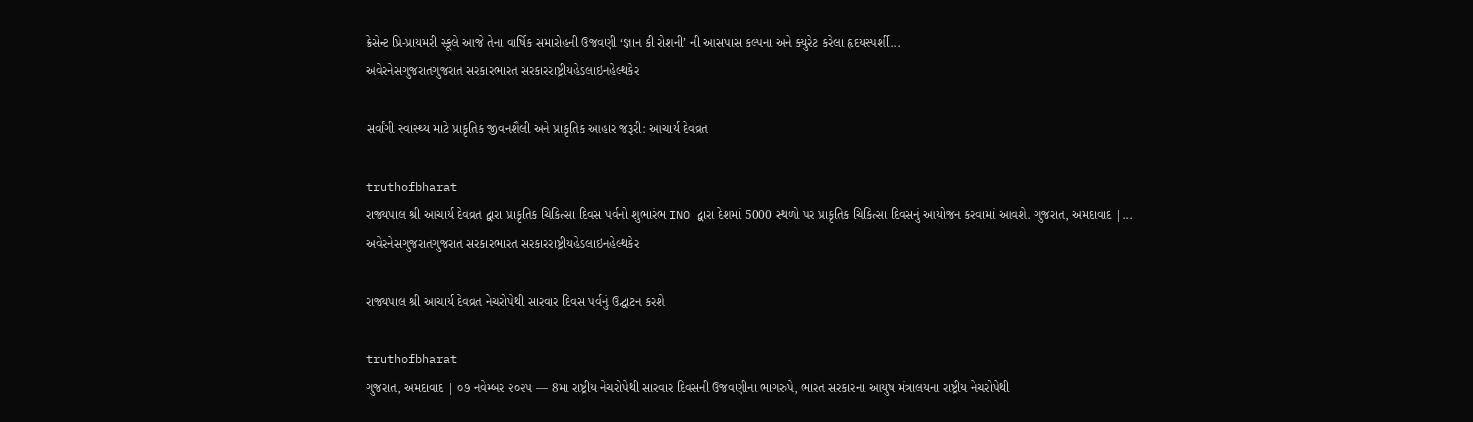ક્રેસેન્ટ પ્રિ-પ્રાયમરી સ્કૂલે આજે તેના વાર્ષિક સમારોહની ઉજવણી ‘જ્ઞાન કી રોશની’ ની આસપાસ કલ્પના અને ક્યુરેટ કરેલા હૃદયસ્પર્શી...
અવેરનેસગુજરાતગુજરાત સરકારભારત સરકારરાષ્ટ્રીયહેડલાઇનહેલ્થકેર

સર્વાંગી સ્વાસ્થ્ય માટે પ્રાકૃતિક જીવનશૈલી અને પ્રાકૃતિક આહાર જરૂરી: આચાર્ય દેવવ્રત

truthofbharat
રાજ્યપાલ શ્રી આચાર્ય દેવવ્રત દ્વારા પ્રાકૃતિક ચિકિત્સા દિવસ પર્વનો શુભારંભ INO દ્વારા દેશમાં 5000 સ્થળો પર પ્રાકૃતિક ચિકિત્સા દિવસનું આયોજન કરવામાં આવશે. ગુજરાત, અમદાવાદ |...
અવેરનેસગુજરાતગુજરાત સરકારભારત સરકારરાષ્ટ્રીયહેડલાઇનહેલ્થકેર

રાજ્યપાલ શ્રી આચાર્ય દેવવ્રત નેચરોપેથી સારવાર દિવસ પર્વનું ઉદ્ઘાટન કરશે

truthofbharat
ગુજરાત, અમદાવાદ | ૦૭ નવેમ્બર ૨૦૨૫ — 8મા રાષ્ટ્રીય નેચરોપેથી સારવાર દિવસની ઉજવણીના ભાગરુપે, ભારત સરકારના આયુષ મંત્રાલયના રાષ્ટ્રીય નેચરોપેથી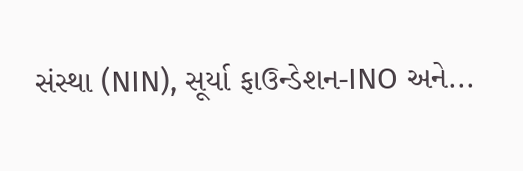સંસ્થા (NIN), સૂર્યા ફાઉન્ડેશન-INO અને...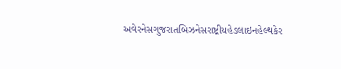અવેરનેસગુજરાતબિઝનેસરાષ્ટ્રીયહેડલાઇનહેલ્થકેર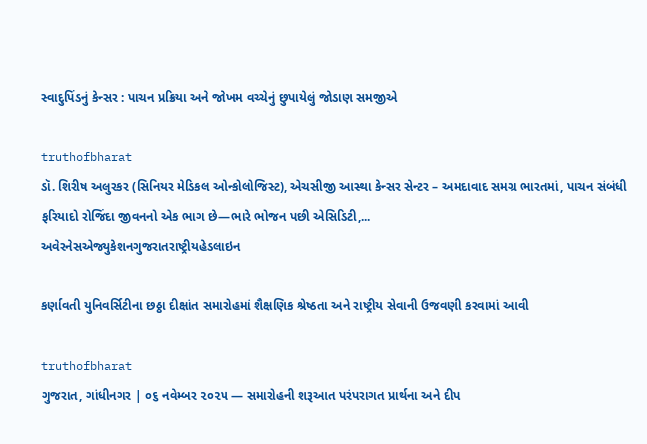સ્વાદુપિંડનું કેન્સર : પાચન પ્રક્રિયા અને જોખમ વચ્ચેનું છુપાયેલું જોડાણ સમજીએ

truthofbharat
ડૉ. શિરીષ અલુરકર (સિનિયર મેડિકલ ઓન્કોલોજિસ્ટ), એચસીજી આસ્થા કેન્સર સેન્ટર – અમદાવાદ સમગ્ર ભારતમાં, પાચન સંબંધી ફરિયાદો રોજિંદા જીવનનો એક ભાગ છે—ભારે ભોજન પછી એસિડિટી,...
અવેરનેસએજ્યુકેશનગુજરાતરાષ્ટ્રીયહેડલાઇન

કર્ણાવતી યુનિવર્સિટીના છઠ્ઠા દીક્ષાંત સમારોહમાં શૈક્ષણિક શ્રેષ્ઠતા અને રાષ્ટ્રીય સેવાની ઉજવણી કરવામાં આવી

truthofbharat
ગુજરાત, ગાંધીનગર | ૦૬ નવેમ્બર ૨૦૨૫ — સમારોહની શરૂઆત પરંપરાગત પ્રાર્થના અને દીપ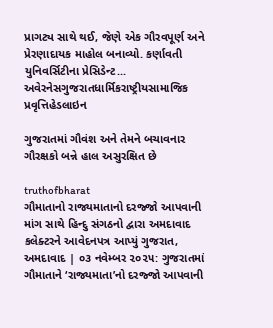પ્રાગટ્ય સાથે થઈ, જેણે એક ગૌરવપૂર્ણ અને પ્રેરણાદાયક માહોલ બનાવ્યો. કર્ણાવતી યુનિવર્સિટીના પ્રેસિડેન્ટ...
અવેરનેસગુજરાતધાર્મિકરાષ્ટ્રીયસામાજિક પ્રવૃત્તિહેડલાઇન

ગુજરાતમાં ગૌવંશ અને તેમને બચાવનાર ગૌરક્ષકો બન્ને હાલ અસુરક્ષિત છે

truthofbharat
ગૌમાતાનો રાજ્યમાતાનો દરજ્જો આપવાની માંગ સાથે હિન્દુ સંગઠનો દ્વારા અમદાવાદ કલેક્ટરને આવેદનપત્ર આપ્યું ગુજરાત, અમદાવાદ | ૦૩ નવેમ્બર ૨૦૨૫: ગુજરાતમાં ગૌમાતાને ‘રાજ્યમાતા’નો દરજ્જો આપવાની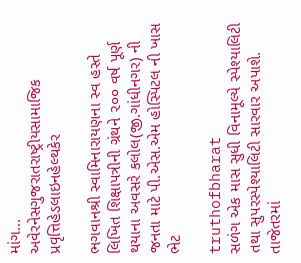માંગ...
અવેરનેસગુજરાતરાષ્ટ્રીયસામાજિક પ્રવૃત્તિહેડલાઇનહેલ્થકેર

ભગવાનશ્રી સ્વામિનારાયણના સ્વ હસ્તે લિખિત શિક્ષાપત્રીની ગ્રંથને ૨૦૦ વર્ષ પૂર્ણ થયાના અવસરે કલોલ(જી.ગાંધીનગર) ની જનતા માટે પી.એસ.એમ હોસ્પિટલ ની ખાસ ભેટ

truthofbharat
સળંગ એક માસ સુધી વિનામૂલ્યે સ્પેશ્યાલિટી તથા સુપરસ્પેશ્યાલિટી સારવાર અપાશે. તાજેતરમાં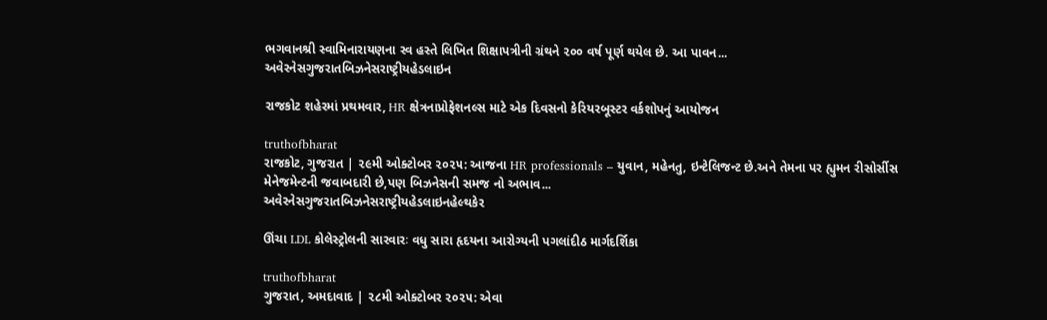ભગવાનશ્રી સ્વામિનારાયણના સ્વ હસ્તે લિખિત શિક્ષાપત્રીની ગ્રંથને ૨૦૦ વર્ષ પૂર્ણ થયેલ છે. આ પાવન...
અવેરનેસગુજરાતબિઝનેસરાષ્ટ્રીયહેડલાઇન

રાજકોટ શહેરમાં પ્રથમવાર, HR ક્ષેત્રનાપ્રોફેશનલ્સ માટે એક દિવસનો કેરિયરબૂસ્ટર વર્કશોપનું આયોજન

truthofbharat
રાજકોટ, ગુજરાત | ૨૯મી ઓક્ટોબર ૨૦૨૫: આજના HR professionals – યુવાન, મહેનતુ, ઇન્ટેલિજન્ટ છે.અને તેમના પર હ્યુમન રીસોર્સીસ મેનેજમેન્ટની જવાબદારી છે,પણ બિઝનેસની સમજ નો અભાવ...
અવેરનેસગુજરાતબિઝનેસરાષ્ટ્રીયહેડલાઇનહેલ્થકેર

ઊંચા LDL કોલેસ્ટ્રોલની સારવારઃ વધુ સારા હૃદયના આરોગ્યની પગલાંદીઠ માર્ગદર્શિકા

truthofbharat
ગુજરાત, અમદાવાદ | ૨૮મી ઓક્ટોબર ૨૦૨૫: એવા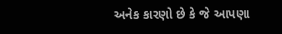અનેક કારણો છે કે જે આપણા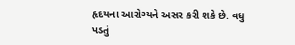હૃદયના આરોગ્યને અસર કરી શકે છે. વધુ પડતું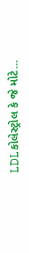LDLકોલેસ્ટ્રોલ કે જે મોટે...